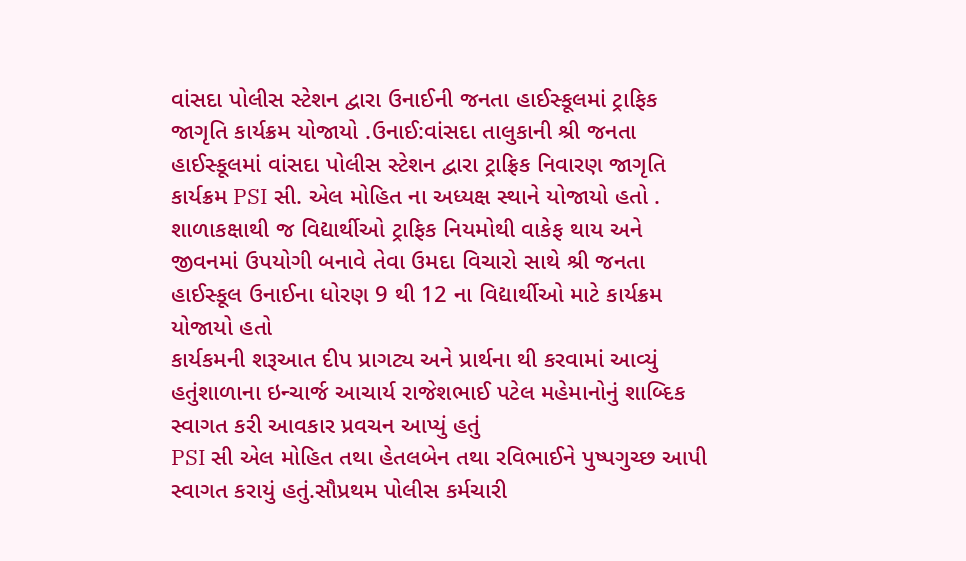વાંસદા પોલીસ સ્ટેશન દ્વારા ઉનાઈની જનતા હાઈસ્કૂલમાં ટ્રાફિક જાગૃતિ કાર્યક્રમ યોજાયો .ઉનાઈ:વાંસદા તાલુકાની શ્રી જનતા હાઈસ્કૂલમાં વાંસદા પોલીસ સ્ટેશન દ્વારા ટ્રાફ્રિક નિવારણ જાગૃતિ કાર્યક્રમ PSI સી. એલ મોહિત ના અધ્યક્ષ સ્થાને યોજાયો હતો .
શાળાકક્ષાથી જ વિદ્યાર્થીઓ ટ્રાફિક નિયમોથી વાકેફ થાય અને જીવનમાં ઉપયોગી બનાવે તેવા ઉમદા વિચારો સાથે શ્રી જનતા હાઈસ્કૂલ ઉનાઈના ધોરણ 9 થી 12 ના વિદ્યાર્થીઓ માટે કાર્યક્રમ યોજાયો હતો
કાર્યકમની શરૂઆત દીપ પ્રાગટ્ય અને પ્રાર્થના થી કરવામાં આવ્યું હતુંશાળાના ઇન્ચાર્જ આચાર્ય રાજેશભાઈ પટેલ મહેમાનોનું શાબ્દિક સ્વાગત કરી આવકાર પ્રવચન આપ્યું હતું
PSI સી એલ મોહિત તથા હેતલબેન તથા રવિભાઈને પુષ્પગુચ્છ આપી સ્વાગત કરાયું હતું.સૌપ્રથમ પોલીસ કર્મચારી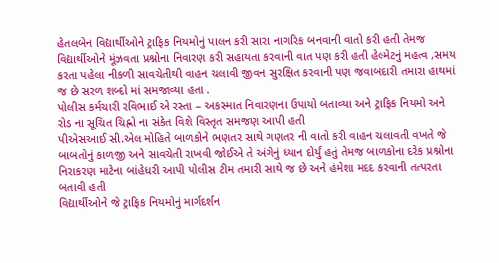હેતલબેન વિદ્યાર્થીઓને ટ્રાફિક નિયમોનું પાલન કરી સારા નાગરિક બનવાની વાતો કરી હતી તેમજ વિદ્યાર્થીઓને મૂંઝવતા પ્રશ્નોના નિવારણ કરી સહાયતા કરવાની વાત પણ કરી હતી હેલ્મેટનું મહત્વ ,સમય કરતા પહેલા નીકળી સાવચેતીથી વાહન ચલાવી જીવન સુરક્ષિત કરવાની પણ જવાબદારી તમારા હાથમાં જ છે સરળ શબ્દો માં સમજાવ્યા હતા .
પોલીસ કર્મચારી રવિભાઈ એ રસ્તા – અકસ્માત નિવારણના ઉપાયો બતાવ્યા અને ટ્રાફિક નિયમો અને રોડ ના સૂચિત ચિહ્નો ના સંકેત વિશે વિસ્તૃત સમજણ આપી હતી
પીએસઆઈ સી.એલ મોહિતે બાળકોને ભણતર સાથે ગણતર ની વાતો કરી વાહન ચલાવતી વખતે જે બાબતોનું કાળજી અને સાવચેતી રાખવી જોઈએ તે અંગેનું ધ્યાન દોર્યું હતું તેમજ બાળકોના દરેક પ્રશ્નોના નિરાકરણ માટેના બાંહેધરી આપી પોલીસ ટીમ તમારી સાથે જ છે અને હંમેશા મદદ કરવાની તત્પરતા બતાવી હતી
વિદ્યાર્થીઓને જે ટ્રાફિક નિયમોનું માર્ગદર્શન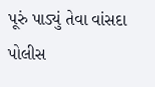પૂરું પાડ્યું તેવા વાંસદા પોલીસ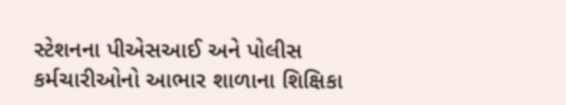સ્ટેશનના પીએસઆઈ અને પોલીસ કર્મચારીઓનો આભાર શાળાના શિક્ષિકા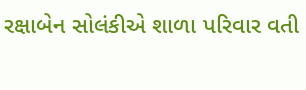રક્ષાબેન સોલંકીએ શાળા પરિવાર વતી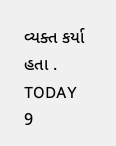વ્યક્ત કર્યા હતા .
TODAY 9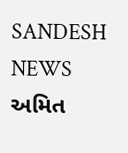SANDESH NEWS
અમિત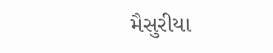મૈસુરીયા